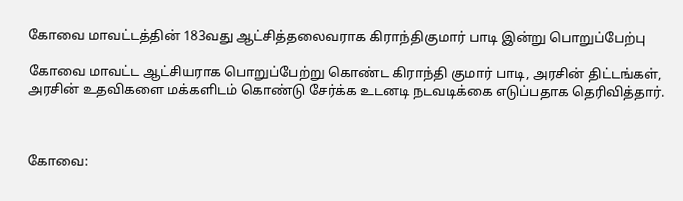கோவை மாவட்டத்தின் 183வது ஆட்சித்தலைவராக கிராந்திகுமார் பாடி இன்று பொறுப்பேற்பு

கோவை மாவட்ட ஆட்சியராக பொறுப்பேற்று கொண்ட கிராந்தி குமார் பாடி, அரசின் திட்டங்கள், அரசின் உதவிகளை மக்களிடம் கொண்டு சேர்க்க உடனடி நடவடிக்கை எடுப்பதாக தெரிவித்தார்.



கோவை: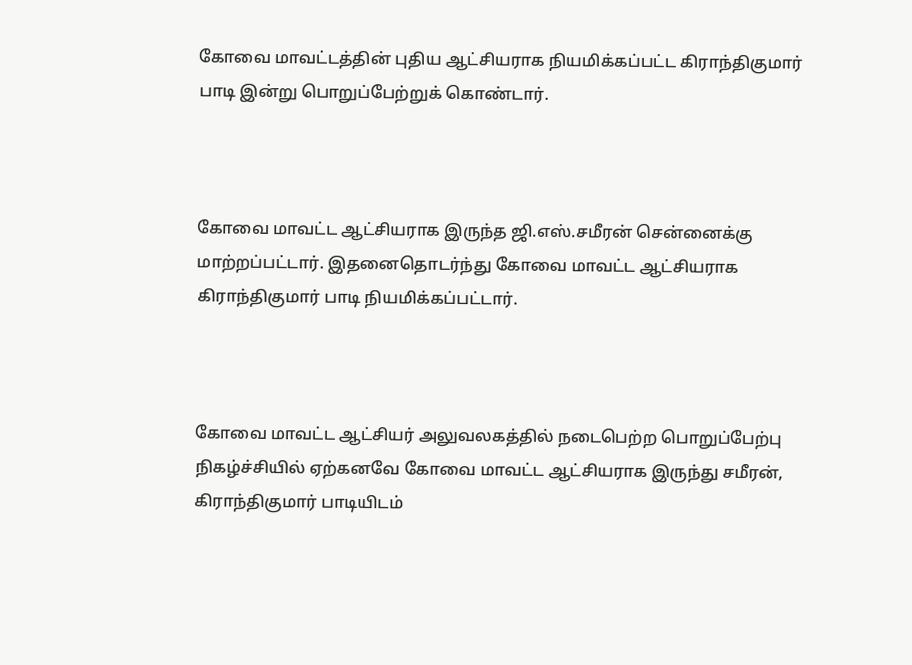கோவை மாவட்டத்தின் புதிய ஆட்சியராக நியமிக்கப்பட்ட கிராந்திகுமார் பாடி இன்று பொறுப்பேற்றுக் கொண்டார்.



கோவை மாவட்ட ஆட்சியராக இருந்த ஜி.எஸ்.சமீரன் சென்னைக்கு மாற்றப்பட்டார். இதனைதொடர்ந்து கோவை மாவட்ட ஆட்சியராக கிராந்திகுமார் பாடி நியமிக்கப்பட்டார்.



கோவை மாவட்ட ஆட்சியர் அலுவலகத்தில் நடைபெற்ற பொறுப்பேற்பு நிகழ்ச்சியில் ஏற்கனவே கோவை மாவட்ட ஆட்சியராக இருந்து சமீரன், கிராந்திகுமார் பாடியிடம்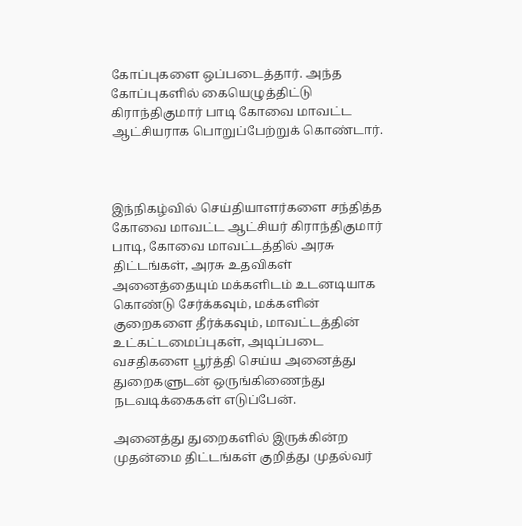கோப்புகளை ஒப்படைத்தார். அந்த கோப்புகளில் கையெழுத்திட்டு கிராந்திகுமார் பாடி கோவை மாவட்ட ஆட்சியராக பொறுப்பேற்றுக் கொண்டார்.



இந்நிகழ்வில் செய்தியாளர்களை சந்தித்த கோவை மாவட்ட ஆட்சியர் கிராந்திகுமார் பாடி, கோவை மாவட்டத்தில் அரசு திட்டங்கள், அரசு உதவிகள் அனைத்தையும் மக்களிடம் உடனடியாக கொண்டு சேர்க்கவும், மக்களின் குறைகளை தீர்க்கவும், மாவட்டத்தின் உட்கட்டமைப்புகள், அடிப்படை வசதிகளை பூர்த்தி செய்ய அனைத்து துறைகளுடன் ஒருங்கிணைந்து நடவடிக்கைகள் எடுப்பேன்.

அனைத்து துறைகளில் இருக்கின்ற முதன்மை திட்டங்கள் குறித்து முதல்வர்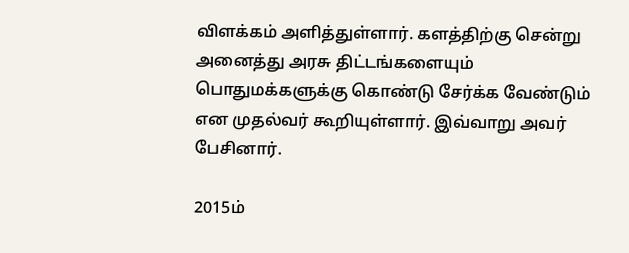விளக்கம் அளித்துள்ளார். களத்திற்கு சென்று அனைத்து அரசு திட்டங்களையும் பொதுமக்களுக்கு கொண்டு சேர்க்க வேண்டும் என முதல்வர் கூறியுள்ளார். இவ்வாறு அவர் பேசினார்.

2015ம்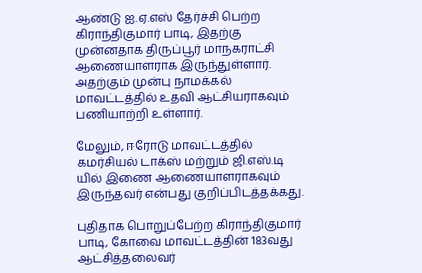ஆண்டு ஐ.ஏ.எஸ் தேர்ச்சி பெற்ற கிராந்திகுமார் பாடி, இதற்கு முன்னதாக திருப்பூர் மாநகராட்சி ஆணையாளராக இருந்துள்ளார். அதற்கும் முன்பு நாமக்கல் மாவட்டத்தில் உதவி ஆட்சியராகவும் பணியாற்றி உள்ளார்.

மேலும், ஈரோடு மாவட்டத்தில் கமர்சியல் டாக்ஸ் மற்றும் ஜி.எஸ்.டி யில் இணை ஆணையாளராகவும் இருந்தவர் என்பது குறிப்பிடத்தக்கது.

புதிதாக பொறுப்பேற்ற கிராந்திகுமார் பாடி, கோவை மாவட்டத்தின் 183வது ஆட்சித்தலைவர்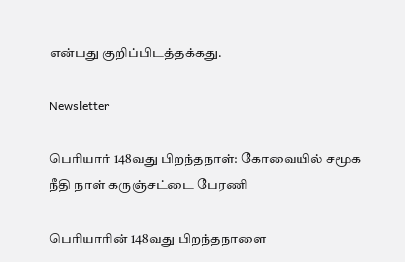என்பது குறிப்பிடத்தக்கது.

Newsletter

பெரியார் 148வது பிறந்தநாள்: கோவையில் சமூக நீதி நாள் கருஞ்சட்டை பேரணி

பெரியாரின் 148வது பிறந்தநாளை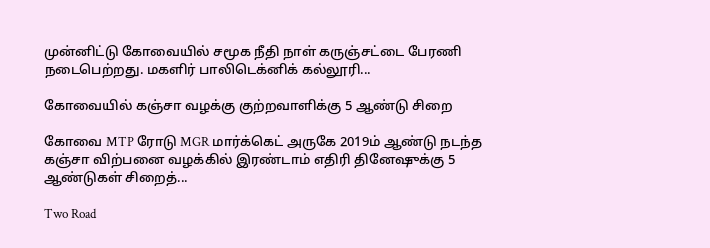முன்னிட்டு கோவையில் சமூக நீதி நாள் கருஞ்சட்டை பேரணி நடைபெற்றது. மகளிர் பாலிடெக்னிக் கல்லூரி...

கோவையில் கஞ்சா வழக்கு குற்றவாளிக்கு 5 ஆண்டு சிறை

கோவை MTP ரோடு MGR மார்க்கெட் அருகே 2019ம் ஆண்டு நடந்த கஞ்சா விற்பனை வழக்கில் இரண்டாம் எதிரி தினேஷுக்கு 5 ஆண்டுகள் சிறைத்...

Two Road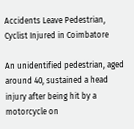Accidents Leave Pedestrian, Cyclist Injured in Coimbatore

An unidentified pedestrian, aged around 40, sustained a head injury after being hit by a motorcycle on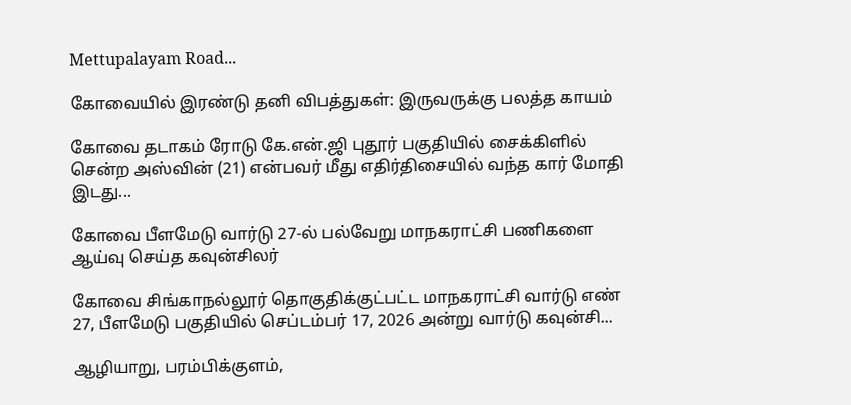Mettupalayam Road...

கோவையில் இரண்டு தனி விபத்துகள்: இருவருக்கு பலத்த காயம்

கோவை தடாகம் ரோடு கே.என்.ஜி புதூர் பகுதியில் சைக்கிளில் சென்ற அஸ்வின் (21) என்பவர் மீது எதிர்திசையில் வந்த கார் மோதி இடது...

கோவை பீளமேடு வார்டு 27-ல் பல்வேறு மாநகராட்சி பணிகளை ஆய்வு செய்த கவுன்சிலர்

கோவை சிங்காநல்லூர் தொகுதிக்குட்பட்ட மாநகராட்சி வார்டு எண் 27, பீளமேடு பகுதியில் செப்டம்பர் 17, 2026 அன்று வார்டு கவுன்சி...

ஆழியாறு, பரம்பிக்குளம்,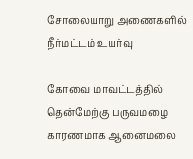சோலையாறு அணைகளில் நீர்மட்டம் உயர்வு

கோவை மாவட்டத்தில் தென்மேற்கு பருவமழை காரணமாக ஆனைமலை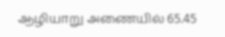ஆழியாறு அணையில் 65.45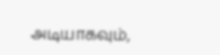அடியாகவும்,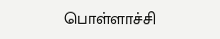பொள்ளாச்சி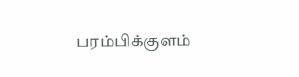பரம்பிக்குளம்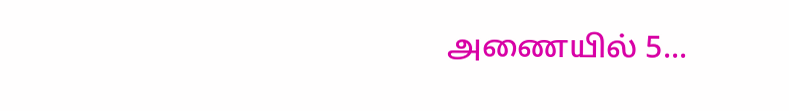அணையில் 5...